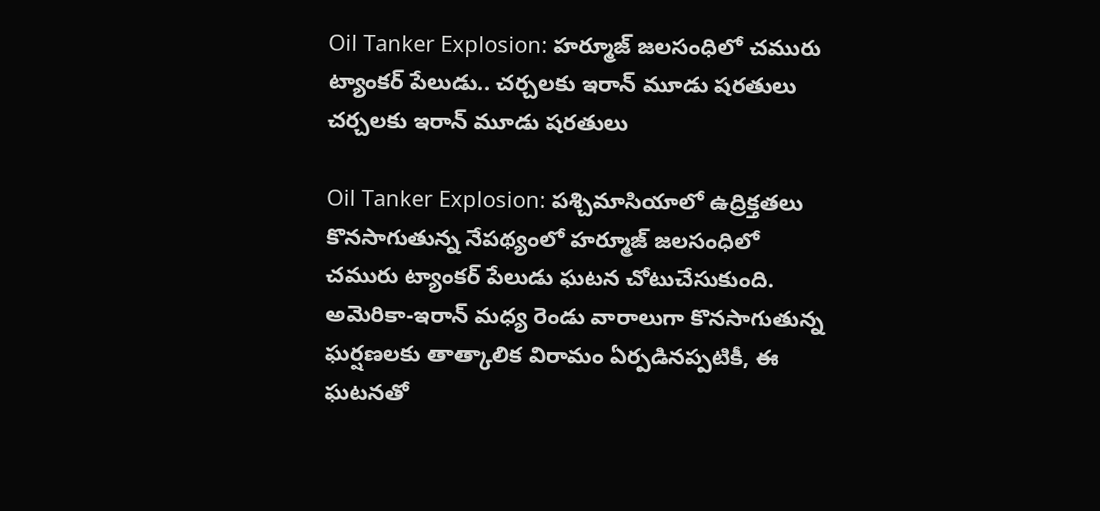Oil Tanker Explosion: హర్మూజ్ జలసంధిలో చమురు ట్యాంకర్ పేలుడు.. చర్చలకు ఇరాన్ మూడు షరతులు
చర్చలకు ఇరాన్ మూడు షరతులు

Oil Tanker Explosion: పశ్చిమాసియాలో ఉద్రిక్తతలు కొనసాగుతున్న నేపథ్యంలో హర్మూజ్ జలసంధిలో చమురు ట్యాంకర్ పేలుడు ఘటన చోటుచేసుకుంది. అమెరికా-ఇరాన్ మధ్య రెండు వారాలుగా కొనసాగుతున్న ఘర్షణలకు తాత్కాలిక విరామం ఏర్పడినప్పటికీ, ఈ ఘటనతో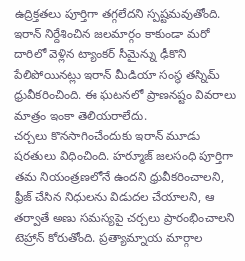ఉద్రిక్తతలు పూర్తిగా తగ్గలేదని స్పష్టమవుతోంది.
ఇరాన్ నిర్దేశించిన జలమార్గం కాకుండా మరో దారిలో వెళ్లిన ట్యాంకర్ సీమైన్ను ఢీకొని పేలిపోయినట్లు ఇరాన్ మీడియా సంస్థ తస్నిమ్ ధ్రువీకరించింది. ఈ ఘటనలో ప్రాణనష్టం వివరాలు మాత్రం ఇంకా తెలియరాలేదు.
చర్చలు కొనసాగించేందుకు ఇరాన్ మూడు షరతులు విధించింది. హర్మూజ్ జలసంధి పూర్తిగా తమ నియంత్రణలోనే ఉందని ధ్రువీకరించాలని, ఫ్రీజ్ చేసిన నిధులను విడుదల చేయాలని, ఆ తర్వాతే అణు సమస్యపై చర్చలు ప్రారంభించాలని టెహ్రాన్ కోరుతోంది. ప్రత్యామ్నాయ మార్గాల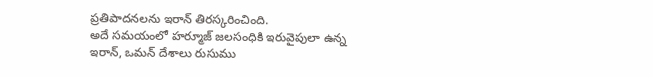ప్రతిపాదనలను ఇరాన్ తిరస్కరించింది.
అదే సమయంలో హర్మూజ్ జలసంధికి ఇరువైపులా ఉన్న ఇరాన్, ఒమన్ దేశాలు రుసుము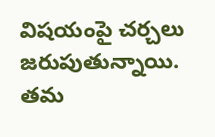విషయంపై చర్చలు జరుపుతున్నాయి. తమ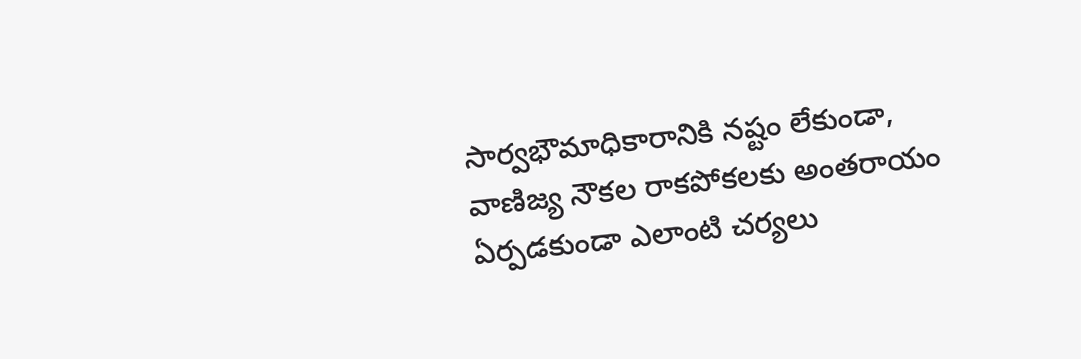సార్వభౌమాధికారానికి నష్టం లేకుండా, వాణిజ్య నౌకల రాకపోకలకు అంతరాయం ఏర్పడకుండా ఎలాంటి చర్యలు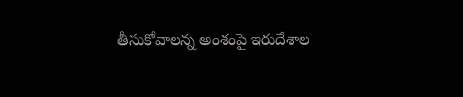తీసుకోవాలన్న అంశంపై ఇరుదేశాల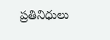ప్రతినిధులు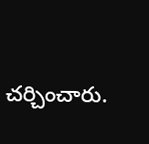చర్చించారు.